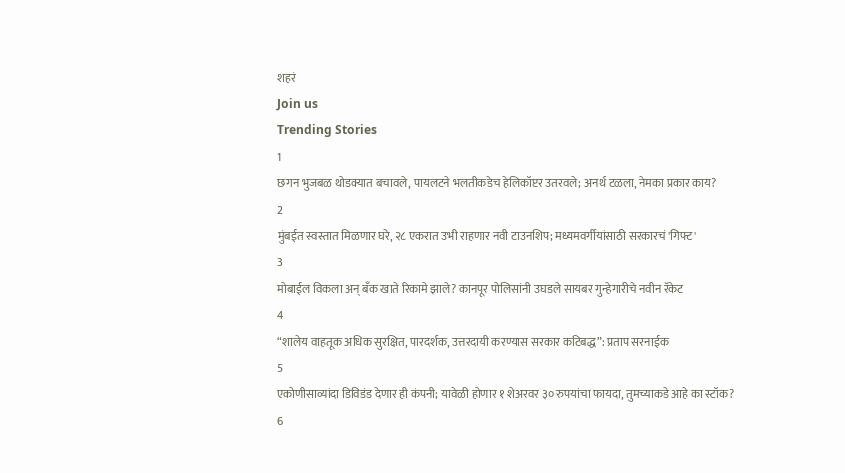शहरं
Join us
Trending Stories
1
छगन भुजबळ थोडक्यात बचावले, पायलटने भलतीकडेच हेलिकॉप्टर उतरवले; अनर्थ टळला, नेमका प्रकार काय?
2
मुंबईत स्वस्तात मिळणार घरे, २८ एकरात उभी राहणार नवी टाउनशिप; मध्यमवर्गीयांसाठी सरकारचं 'गिफ्ट'
3
मोबाईल विकला अन् बँक खाते रिकामे झाले? कानपूर पोलिसांनी उघडले सायबर गुन्हेगारीचे नवीन रॅकेट
4
“शालेय वाहतूक अधिक सुरक्षित, पारदर्शक, उत्तरदायी करण्यास सरकार कटिबद्ध”: प्रताप सरनाईक
5
एकोणीसाव्यांदा डिविडंड देणार ही कंपनी; यावेळी होणार १ शेअरवर ३० रुपयांचा फायदा, तुमच्याकडे आहे का स्टॉक?
6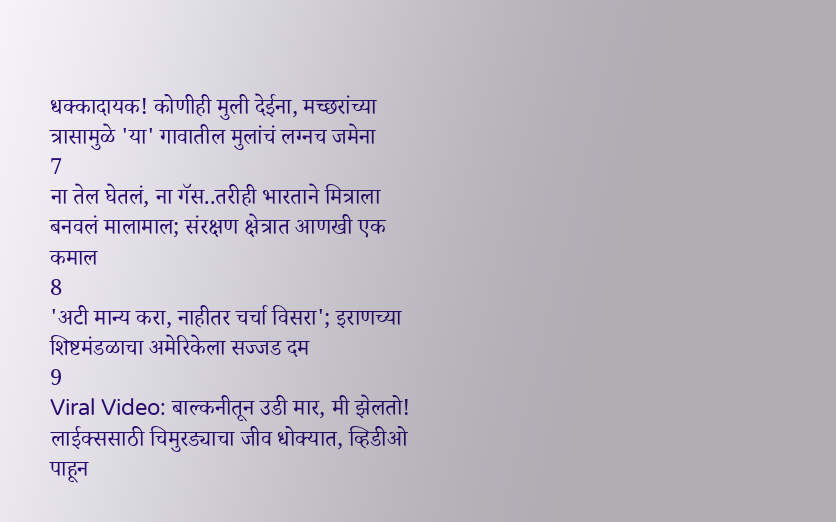धक्कादायक! कोणीही मुली देईना, मच्छरांच्या त्रासामुळे 'या' गावातील मुलांचं लग्नच जमेना
7
ना तेल घेतलं, ना गॅस..तरीही भारताने मित्राला बनवलं मालामाल; संरक्षण क्षेत्रात आणखी एक कमाल
8
'अटी मान्य करा, नाहीतर चर्चा विसरा'; इराणच्या शिष्टमंडळाचा अमेरिकेला सज्जड दम
9
Viral Video: बाल्कनीतून उडी मार, मी झेलतो! लाईक्ससाठी चिमुरड्याचा जीव धोक्यात, व्हिडीओ पाहून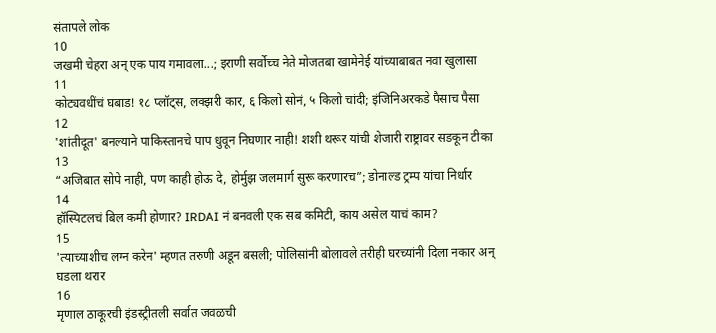संतापले लोक
10
जखमी चेहरा अन् एक पाय गमावला...; इराणी सर्वोच्च नेते मोजतबा खामेनेई यांच्याबाबत नवा खुलासा
11
कोट्यवधींचं घबाड! १८ प्लॉट्स, लक्झरी कार, ६ किलो सोनं, ५ किलो चांदी; इंजिनिअरकडे पैसाच पैसा
12
'शांतीदूत' बनल्याने पाकिस्तानचे पाप धुवून निघणार नाही! शशी थरूर यांची शेजारी राष्ट्रावर सडकून टीका
13
“अजिबात सोपे नाही, पण काही होऊ दे, होर्मुझ जलमार्ग सुरू करणारच”; डोनाल्ड ट्रम्प यांचा निर्धार
14
हॉस्पिटलचं बिल कमी होणार? IRDAI नं बनवली एक सब कमिटी, काय असेल याचं काम?
15
'त्याच्याशीच लग्न करेन' म्हणत तरुणी अडून बसली; पोलिसांनी बोलावले तरीही घरच्यांनी दिला नकार अन् घडला थरार
16
मृणाल ठाकूरची इंडस्ट्रीतली सर्वात जवळची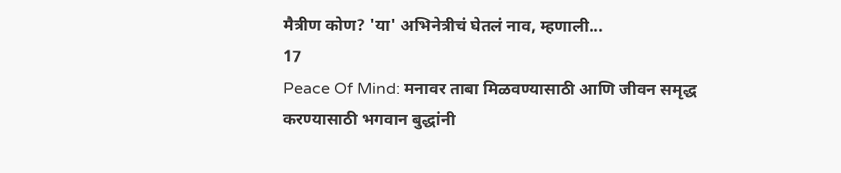मैत्रीण कोण? 'या' अभिनेत्रीचं घेतलं नाव, म्हणाली...
17
Peace Of Mind: मनावर ताबा मिळवण्यासाठी आणि जीवन समृद्ध करण्यासाठी भगवान बुद्धांनी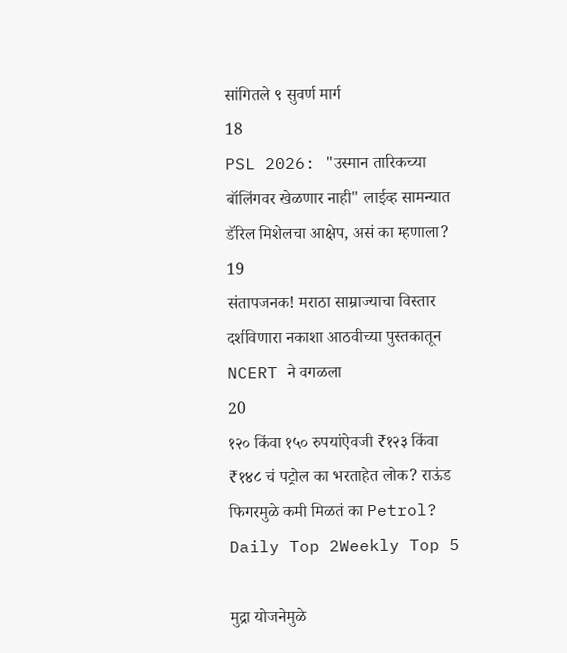सांगितले ९ सुवर्ण मार्ग
18
PSL 2026: "उस्मान तारिकच्या बॉलिंगवर खेळणार नाही" लाईव्ह सामन्यात डॅरिल मिशेलचा आक्षेप, असं का म्हणाला?
19
संतापजनक! मराठा साम्राज्याचा विस्तार दर्शविणारा नकाशा आठवीच्या पुस्तकातून NCERT ने वगळला
20
१२० किंवा १५० रुपयांऐवजी ₹१२३ किंवा ₹१४८ चं पट्रोल का भरताहेत लोक? राऊंड फिगरमुळे कमी मिळतं का Petrol?
Daily Top 2Weekly Top 5

मुद्रा योजनेमुळे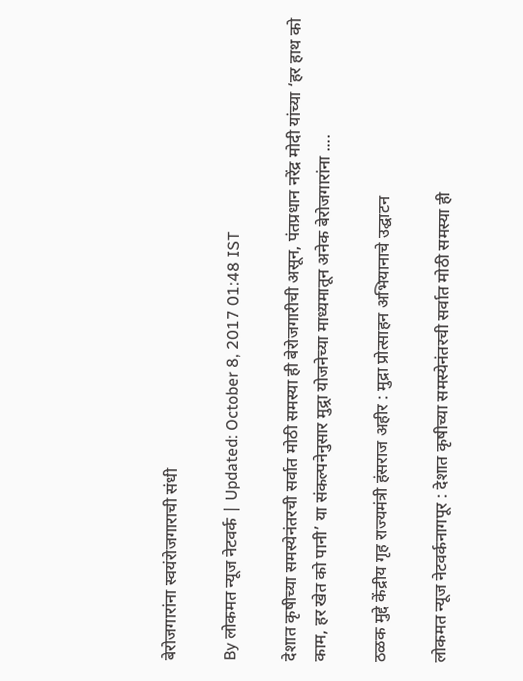बेरोजगारांना स्वयंरोजगाराची संधी

By लोकमत न्यूज नेटवर्क | Updated: October 8, 2017 01:48 IST

देशात कृषीच्या समस्येनंतरची सर्वात मोठी समस्या ही बेरोजगारीची असून, पंतप्रधान नरेंद्र मोदी यांच्या ‘हर हाथ को काम, हर खेत को पानी’ या संकल्पनेनुसार मुद्र्रा योजनेच्या माध्यमातून अनेक बेरोजगारांना ....

ठळक मुद्दे केंद्रीय गृह राज्यमंत्री हंसराज अहीर : मुद्रा प्रोत्साहन अभियानाचे उद्घाटन

लोकमत न्यूज नेटवर्कनागपूर : देशात कृषीच्या समस्येनंतरची सर्वात मोठी समस्या ही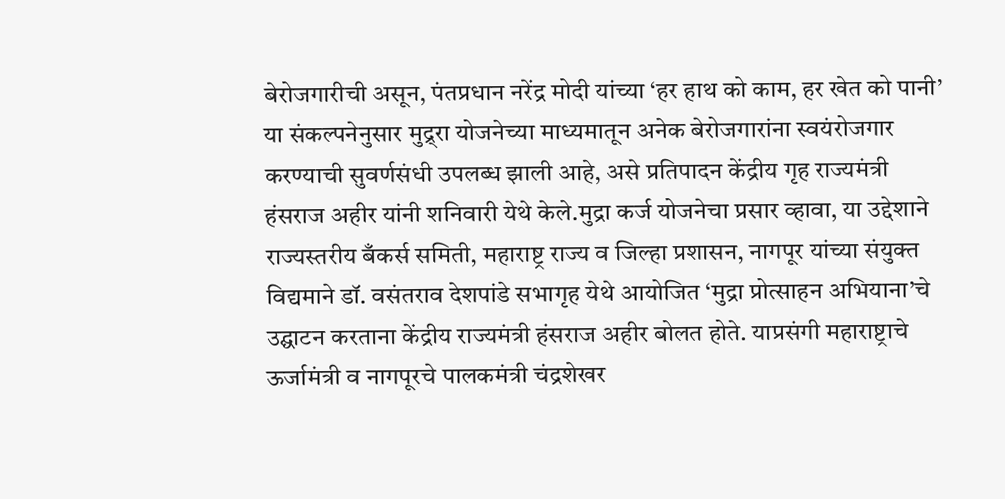बेरोजगारीची असून, पंतप्रधान नरेंद्र मोदी यांच्या ‘हर हाथ को काम, हर खेत को पानी’ या संकल्पनेनुसार मुद्र्रा योजनेच्या माध्यमातून अनेक बेरोजगारांना स्वयंरोजगार करण्याची सुवर्णसंधी उपलब्ध झाली आहे, असे प्रतिपादन केंद्रीय गृह राज्यमंत्री हंसराज अहीर यांनी शनिवारी येथे केले.मुद्रा कर्ज योजनेचा प्रसार व्हावा, या उद्देशाने राज्यस्तरीय बँकर्स समिती, महाराष्ट्र राज्य व जिल्हा प्रशासन, नागपूर यांच्या संयुक्त विद्यमाने डॉ. वसंतराव देशपांडे सभागृह येथे आयोजित ‘मुद्रा प्रोत्साहन अभियाना’चे उद्घाटन करताना केंद्रीय राज्यमंत्री हंसराज अहीर बोलत होते. याप्रसंगी महाराष्ट्राचे ऊर्जामंत्री व नागपूरचे पालकमंत्री चंद्रशेखर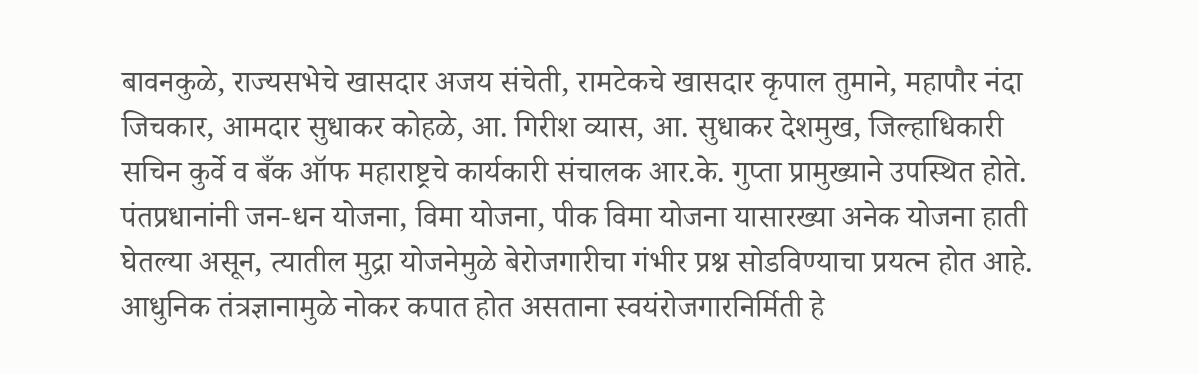बावनकुळे, राज्यसभेचे खासदार अजय संचेती, रामटेकचे खासदार कृपाल तुमाने, महापौर नंदा जिचकार, आमदार सुधाकर कोहळे, आ. गिरीश व्यास, आ. सुधाकर देशमुख, जिल्हाधिकारी सचिन कुर्वे व बँक ऑफ महाराष्ट्रचे कार्यकारी संचालक आर.के. गुप्ता प्रामुख्याने उपस्थित होते. पंतप्रधानांनी जन-धन योजना, विमा योजना, पीक विमा योजना यासारख्या अनेक योजना हाती घेतल्या असून, त्यातील मुद्रा योजनेमुळे बेरोजगारीचा गंभीर प्रश्न सोडविण्याचा प्रयत्न होत आहे. आधुनिक तंत्रज्ञानामुळे नोकर कपात होत असताना स्वयंरोजगारनिर्मिती हे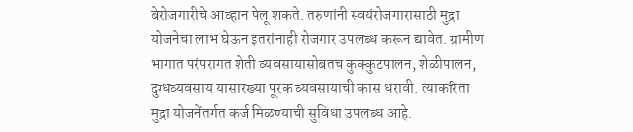बेरोजगारीचे आव्हान पेलू शकते. तरुणांनी स्वयंरोजगारासाठी मुद्रा योजनेचा लाभ घेऊन इतरांनाही रोजगार उपलब्ध करून द्यावेत. ग्रामीण भागात परंपरागत शेती व्यवसायासोबतच कुक्कुटपालन, शेळीपालन, दुग्धव्यवसाय यासारख्या पूरक व्यवसायाची कास धरावी. त्याकरिता मुद्रा योजनेंतर्गत कर्ज मिळण्याची सुविधा उपलब्ध आहे.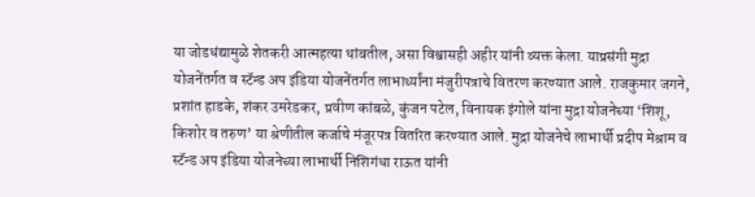या जोडधंद्यामुळे शेतकरी आत्महत्या थांबतील, असा विश्वासही अहीर यांनी व्यक्त केला. याप्रसंगी मुद्रा योजनेंतर्गत व स्टॅन्ड अप इंडिया योजनेंतर्गत लाभार्थ्यांना मंजुरीपत्राचे वितरण करण्यात आले. राजकुमार जगने, प्रशांत हाडके, शंकर उमरेडकर, प्रवीण कांबळे, कुंजन पटेल, विनायक इंगोले यांना मुद्रा योजनेच्या ‘शिशू, किशोर व तरुण’ या श्रेणीतील कर्जाचे मंजूरपत्र वितरित करण्यात आले. मुद्रा योजनेचे लाभार्थी प्रदीप मेश्राम व स्टॅन्ड अप इंडिया योजनेच्या लाभार्थी निशिगंधा राऊत यांनी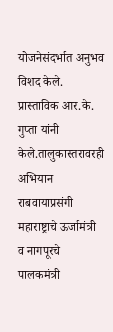योजनेसंदर्भात अनुभव विशद केले. प्रास्ताविक आर.के. गुप्ता यांनी केले.तालुकास्तरावरही अभियान राबवायाप्रसंगी महाराष्ट्राचे ऊर्जामंत्री व नागपूरचे पालकमंत्री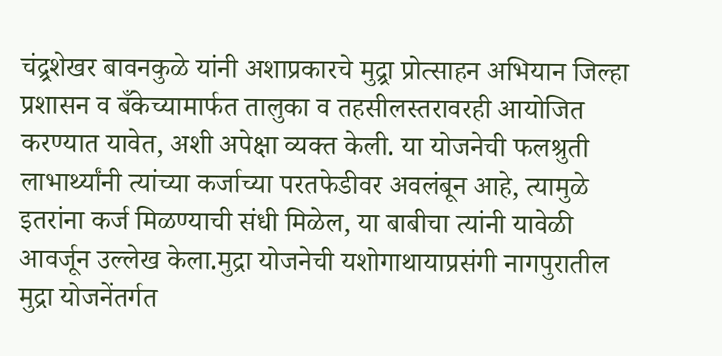चंद्र्रशेखर बावनकुळे यांनी अशाप्रकारचे मुद्र्रा प्रोत्साहन अभियान जिल्हा प्रशासन व बँकेच्यामार्फत तालुका व तहसीलस्तरावरही आयोजित करण्यात यावेत, अशी अपेक्षा व्यक्त केली. या योजनेची फलश्रुती लाभार्थ्यांनी त्यांच्या कर्जाच्या परतफेडीवर अवलंबून आहे, त्यामुळे इतरांना कर्ज मिळण्याची संधी मिळेल, या बाबीचा त्यांनी यावेळी आवर्जून उल्लेख केला.मुद्रा योजनेची यशोगाथायाप्रसंगी नागपुरातील मुद्रा योजनेंतर्गत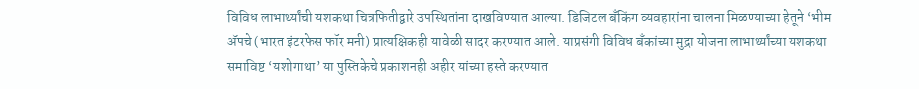विविध लाभार्थ्यांची यशकथा चित्रफितीद्वारे उपस्थितांना दाखविण्यात आल्या. डिजिटल बँकिंग व्यवहारांना चालना मिळण्याच्या हेतूने ‘भीम अ‍ॅपचे (भारत इंटरफेस फॉर मनी) प्रात्यक्षिकही यावेळी सादर करण्यात आले. याप्रसंगी विविध बँकांच्या मुद्रा योजना लाभार्थ्यांच्या यशकथा समाविष्ट ‘यशोगाथा’ या पुस्तिकेचे प्रकाशनही अहीर यांच्या हस्ते करण्यात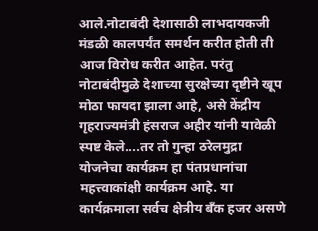आले.नोटाबंदी देशासाठी लाभदायकजी मंडळी कालपर्यंत समर्थन करीत होती ती आज विरोध करीत आहेत. परंतु नोटाबंदीमुळे देशाच्या सुरक्षेच्या दृष्टीने खूप मोठा फायदा झाला आहे, असे केंद्रीय गृहराज्यमंत्री हंसराज अहीर यांनी यावेळी स्पष्ट केले....तर तो गुन्हा ठरेलमुद्रा योजनेचा कार्यक्रम हा पंतप्रधानांचा महत्त्वाकांक्षी कार्यक्रम आहे. या कार्यक्रमाला सर्वच क्षेत्रीय बँक हजर असणे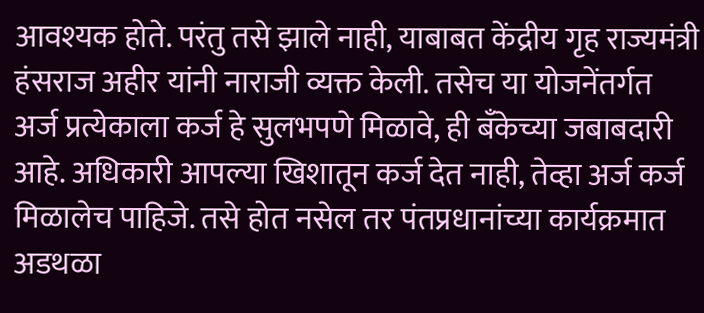आवश्यक होते. परंतु तसे झाले नाही, याबाबत केंद्रीय गृह राज्यमंत्री हंसराज अहीर यांनी नाराजी व्यक्त केली. तसेच या योजनेंतर्गत अर्ज प्रत्येकाला कर्ज हे सुलभपणे मिळावे, ही बँकेच्या जबाबदारी आहे. अधिकारी आपल्या खिशातून कर्ज देत नाही, तेव्हा अर्ज कर्ज मिळालेच पाहिजे. तसे होत नसेल तर पंतप्रधानांच्या कार्यक्रमात अडथळा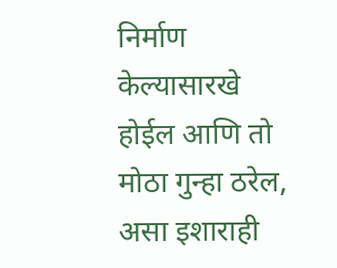निर्माण केल्यासारखे होईल आणि तो मोठा गुन्हा ठरेल, असा इशाराही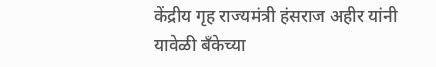केंद्रीय गृह राज्यमंत्री हंसराज अहीर यांनी यावेळी बँकेच्या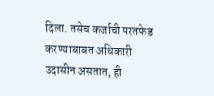दिला. तसेच कर्जाची परतफेड करण्याबाबत अधिकारी उदासीन असतात, ही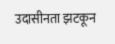उदासीनता झटकून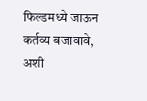फिल्डमध्ये जाऊन कर्तव्य बजावावे, अशी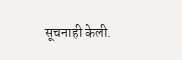सूचनाही केली.